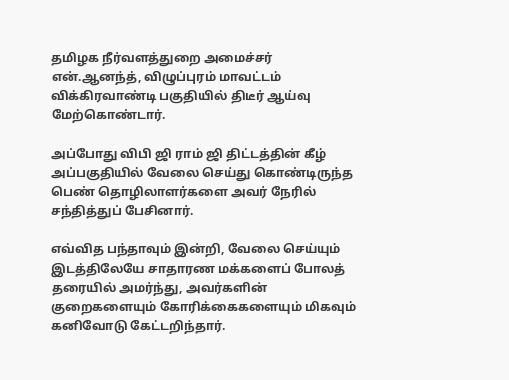தமிழக நீர்வளத்துறை அமைச்சர் என்.ஆனந்த், விழுப்புரம் மாவட்டம் விக்கிரவாண்டி பகுதியில் திடீர் ஆய்வு மேற்கொண்டார்.

அப்போது விபி ஜி ராம் ஜி திட்டத்தின் கீழ் அப்பகுதியில் வேலை செய்து கொண்டிருந்த பெண் தொழிலாளர்களை அவர் நேரில் சந்தித்துப் பேசினார்.

எவ்வித பந்தாவும் இன்றி, வேலை செய்யும் இடத்திலேயே சாதாரண மக்களைப் போலத் தரையில் அமர்ந்து, அவர்களின் குறைகளையும் கோரிக்கைகளையும் மிகவும் கனிவோடு கேட்டறிந்தார்.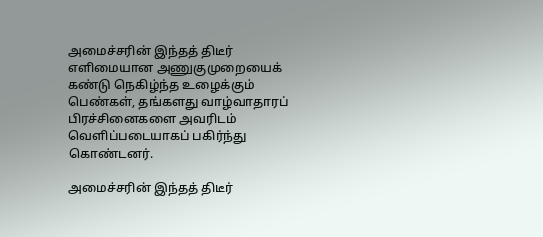அமைச்சரின் இந்தத் திடீர் எளிமையான அணுகுமுறையைக் கண்டு நெகிழ்ந்த உழைக்கும் பெண்கள், தங்களது வாழ்வாதாரப் பிரச்சினைகளை அவரிடம் வெளிப்படையாகப் பகிர்ந்து கொண்டனர்.

அமைச்சரின் இந்தத் திடீர்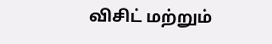விசிட் மற்றும்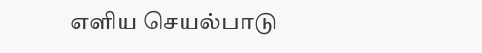எளிய செயல்பாடு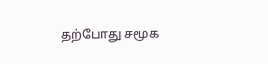தற்போது சமூக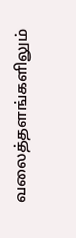வலைத்தளங்களிலும்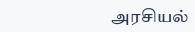அரசியல்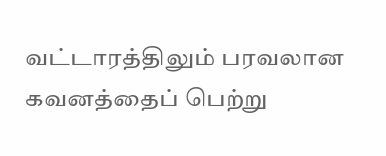வட்டாரத்திலும் பரவலான கவனத்தைப் பெற்று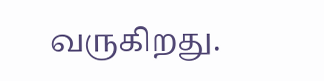வருகிறது.